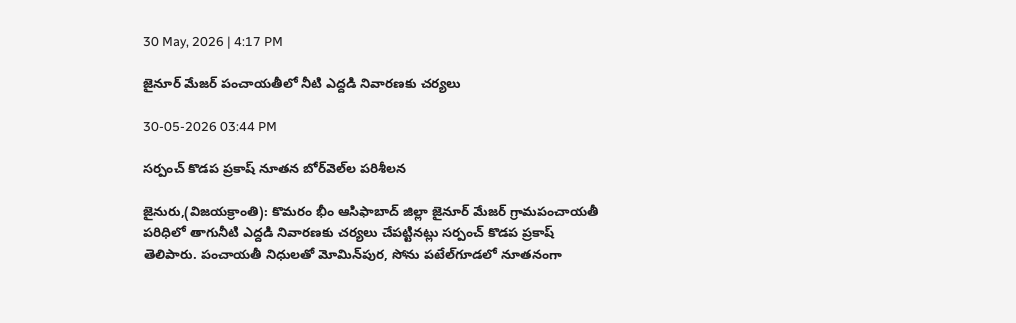30 May, 2026 | 4:17 PM

జైనూర్ మేజర్ పంచాయతీలో నీటి ఎద్దడి నివారణకు చర్యలు

30-05-2026 03:44 PM

సర్పంచ్ కొడప ప్రకాష్ నూతన బోర్‌వెల్‌ల పరిశీలన

జైనురు,(విజయక్రాంతి): కొమరం భీం ఆసిఫాబాద్ జిల్లా జైనూర్ మేజర్ గ్రామపంచాయతీ పరిధిలో తాగునీటి ఎద్దడి నివారణకు చర్యలు చేపట్టినట్లు సర్పంచ్ కొడప ప్రకాష్ తెలిపారు. పంచాయతీ నిధులతో మోమిన్‌పుర, సోను పటేల్‌గూడలో నూతనంగా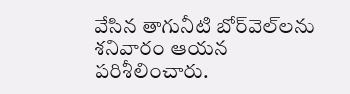వేసిన తాగునీటి బోర్‌వెల్‌లను శనివారం ఆయన పరిశీలించారు.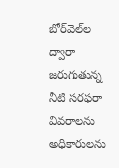బోర్‌వెల్‌ల ద్వారా జరుగుతున్న నీటి సరఫరా వివరాలను అధికారులను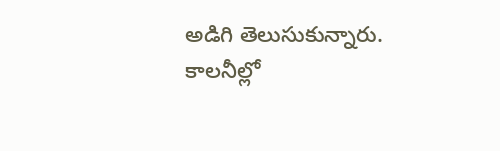అడిగి తెలుసుకున్నారు. కాలనీల్లో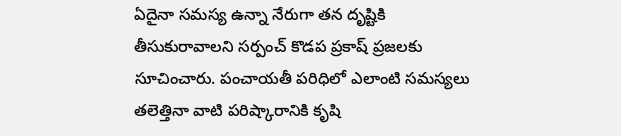ఏదైనా సమస్య ఉన్నా నేరుగా తన దృష్టికి తీసుకురావాలని సర్పంచ్ కొడప ప్రకాష్ ప్రజలకు సూచించారు. పంచాయతీ పరిధిలో ఎలాంటి సమస్యలు తలెత్తినా వాటి పరిష్కారానికి కృషి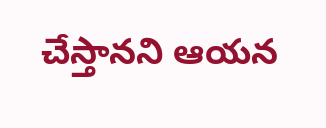చేస్తానని ఆయన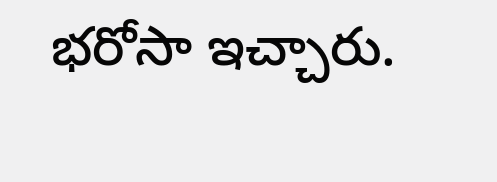భరోసా ఇచ్చారు.